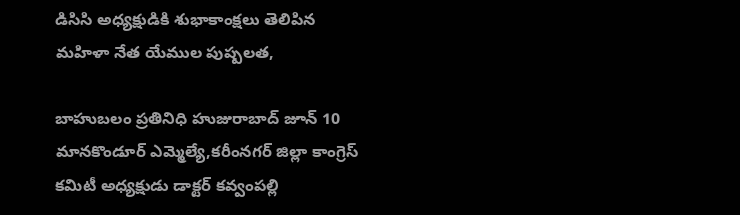డిసిసి అధ్యక్షుడికి శుభాకాంక్షలు తెలిపిన మహిళా నేత యేముల పుష్పలత,

బాహుబలం ప్రతినిధి హుజురాబాద్ జూన్ 10
మానకొండూర్ ఎమ్మెల్యే,కరీంనగర్ జిల్లా కాంగ్రెస్ కమిటీ అధ్యక్షుడు డాక్టర్ కవ్వంపల్లి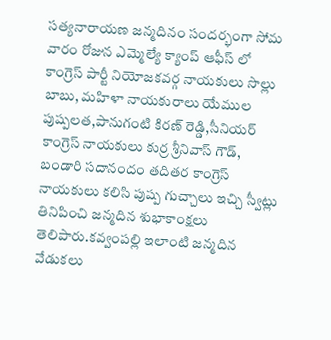సత్యనారాయణ జన్మదినం సందర్భంగా సోమ వారం రోజున ఎమ్మెల్యే క్యాంప్ ఆఫీస్ లో కాంగ్రెస్ పార్టీ నియోజకవర్గ నాయకులు సొల్లు బాబు, మహిళా నాయకురాలు యేముల పుష్పలత,పానుగంటి కిరణ్ రెడ్డి,సీనియర్ కాంగ్రెస్ నాయకులు కుర్ర శ్రీనివాస్ గౌడ్, బండారి సదానందం తదితర కాంగ్రెస్ నాయకులు కలిసి పుష్ప గుచ్చాలు ఇచ్చి స్వీట్లు తినిపించి జన్మదిన శుభాకాంక్షలు తెలిపారు.కవ్వంపల్లి ఇలాంటి జన్మదిన వేడుకలు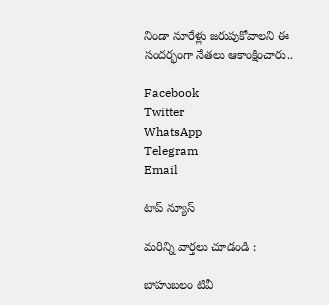నిండా నూరేళ్లు జరుపుకోవాలని ఈ సందర్భంగా నేతలు ఆకాంక్షించారు..

Facebook
Twitter
WhatsApp
Telegram
Email

టాప్ న్యూస్

మరిన్ని వార్తలు చూడండి :

బాహుబలం టివీ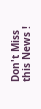Don't Miss this News !